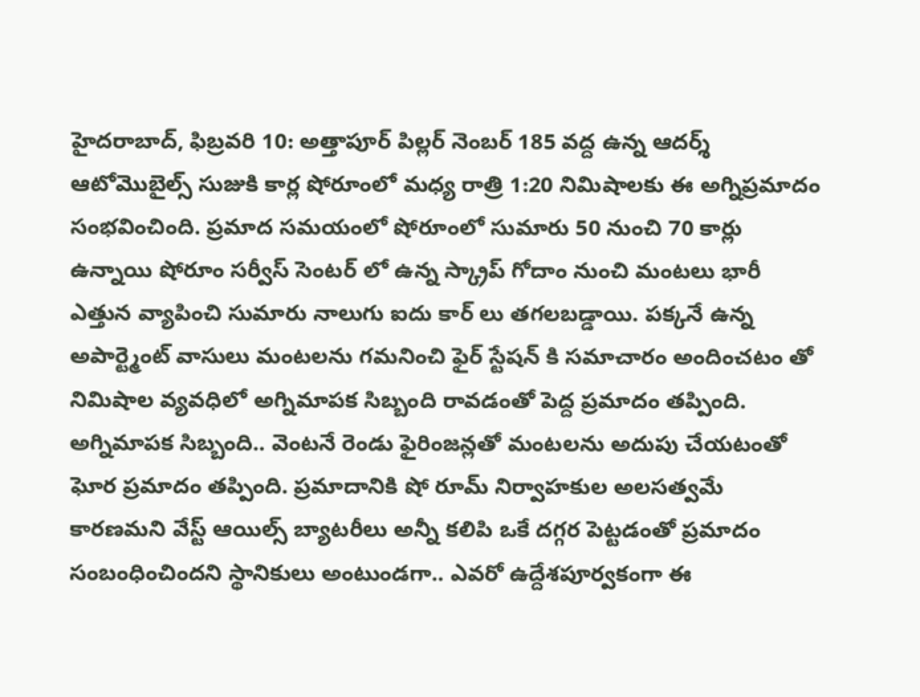హైదరాబాద్, ఫిబ్రవరి 10: అత్తాపూర్ పిల్లర్ నెంబర్ 185 వద్ద ఉన్న ఆదర్శ్ ఆటోమొబైల్స్ సుజుకి కార్ల షోరూంలో మధ్య రాత్రి 1:20 నిమిషాలకు ఈ అగ్నిప్రమాదం సంభవించింది. ప్రమాద సమయంలో షోరూంలో సుమారు 50 నుంచి 70 కార్లు ఉన్నాయి షోరూం సర్వీస్ సెంటర్ లో ఉన్న స్క్రాప్ గోదాం నుంచి మంటలు భారీ ఎత్తున వ్యాపించి సుమారు నాలుగు ఐదు కార్ లు తగలబడ్డాయి. పక్కనే ఉన్న అపార్ట్మెంట్ వాసులు మంటలను గమనించి ఫైర్ స్టేషన్ కి సమాచారం అందించటం తో నిమిషాల వ్యవధిలో అగ్నిమాపక సిబ్బంది రావడంతో పెద్ద ప్రమాదం తప్పింది. అగ్నిమాపక సిబ్బంది.. వెంటనే రెండు ఫైరింజన్లతో మంటలను అదుపు చేయటంతో ఘోర ప్రమాదం తప్పింది. ప్రమాదానికి షో రూమ్ నిర్వాహకుల అలసత్వమే కారణమని వేస్ట్ ఆయిల్స్ బ్యాటరీలు అన్నీ కలిపి ఒకే దగ్గర పెట్టడంతో ప్రమాదం సంబంధించిందని స్థానికులు అంటుండగా.. ఎవరో ఉద్దేశపూర్వకంగా ఈ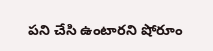పని చేసి ఉంటారని షోరూం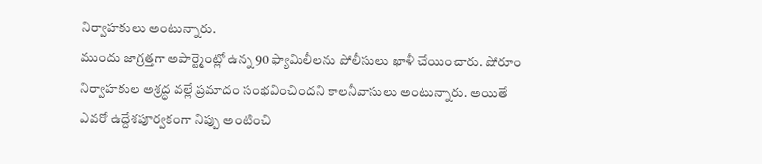నిర్వాహకులు అంటున్నారు.
ముందు జాగ్రత్తగా అపార్ట్మెంట్లో ఉన్న 90 ఫ్యామిలీలను పోలీసులు ఖాళీ చేయించారు. షోరూం నిర్వాహకుల అశ్రద్ధ వల్లే ప్రమాదం సంభవించిందని కాలనీవాసులు అంటున్నారు. అయితే ఎవరో ఉద్దేశపూర్వకంగా నిప్పు అంటించి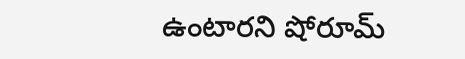ఉంటారని షోరూమ్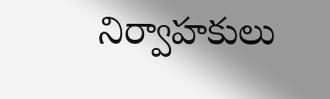నిర్వాహకులు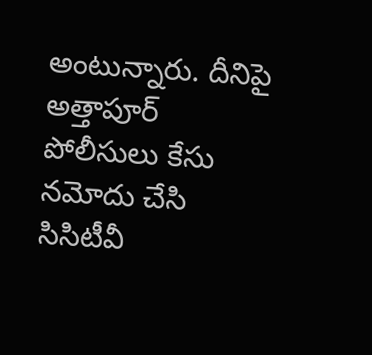అంటున్నారు. దీనిపై అత్తాపూర్ పోలీసులు కేసు నమోదు చేసి సిసిటీవీ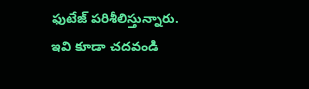ఫుటేజ్ పరిశీలిస్తున్నారు.
ఇవి కూడా చదవండి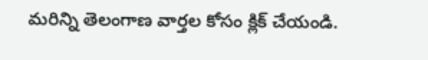మరిన్ని తెలంగాణ వార్తల కోసం క్లిక్ చేయండి.